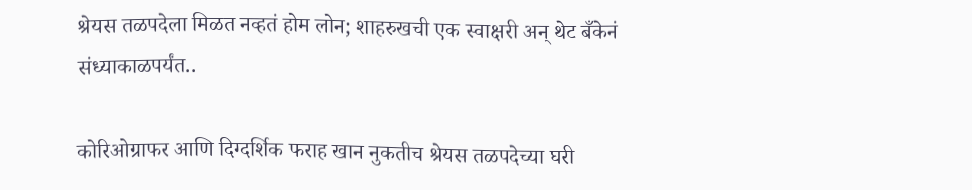श्रेयस तळपदेला मिळत नव्हतं होम लोन; शाहरुखची एक स्वाक्षरी अन् थेट बँकेनं संध्याकाळपर्यंत..

कोरिओग्राफर आणि दिग्दर्शिक फराह खान नुकतीच श्रेयस तळपदेच्या घरी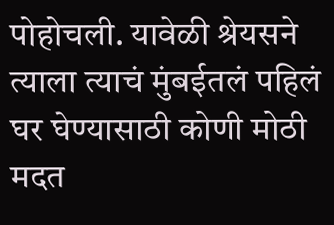पोहोचली. यावेळी श्रेयसने त्याला त्याचं मुंबईतलं पहिलं घर घेण्यासाठी कोणी मोठी मदत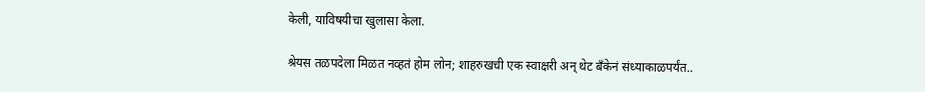केली, याविषयीचा खुलासा केला.

श्रेयस तळपदेला मिळत नव्हतं होम लोन; शाहरुखची एक स्वाक्षरी अन् थेट बँकेनं संध्याकाळपर्यंत..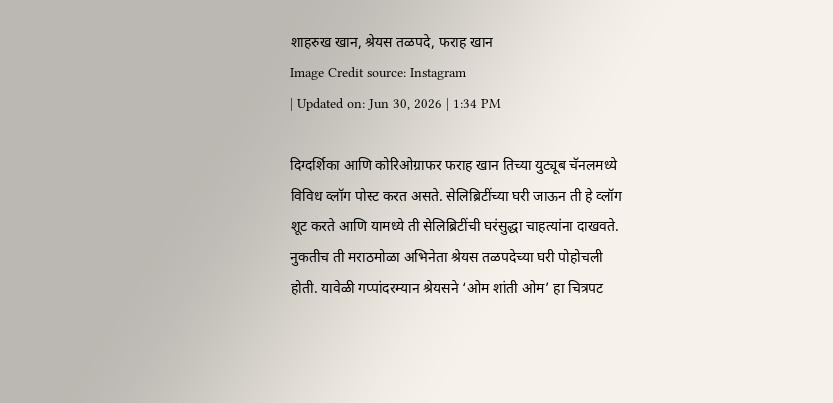शाहरुख खान, श्रेयस तळपदे, फराह खान
Image Credit source: Instagram
| Updated on: Jun 30, 2026 | 1:34 PM

दिग्दर्शिका आणि कोरिओग्राफर फराह खान तिच्या युट्यूब चॅनलमध्ये विविध व्लॉग पोस्ट करत असते. सेलिब्रिटींच्या घरी जाऊन ती हे व्लॉग शूट करते आणि यामध्ये ती सेलिब्रिटींची घरंसुद्धा चाहत्यांना दाखवते. नुकतीच ती मराठमोळा अभिनेता श्रेयस तळपदेच्या घरी पोहोचली होती. यावेळी गप्पांदरम्यान श्रेयसने ‘ओम शांती ओम’ हा चित्रपट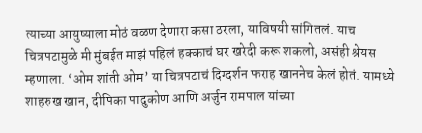त्याच्या आयुष्याला मोठं वळण देणारा कसा ठरला, याविषयी सांगितलं. याच चित्रपटामुळे मी मुंबईत माझं पहिलं हक्काचं घर खरेदी करू शकलो, असंही श्रेयस म्हणाला. ‘ओम शांती ओम’ या चित्रपटाचं दिग्दर्शन फराह खाननेच केलं होतं. यामध्ये शाहरुख खान, दीपिका पादुकोण आणि अर्जुन रामपाल यांच्या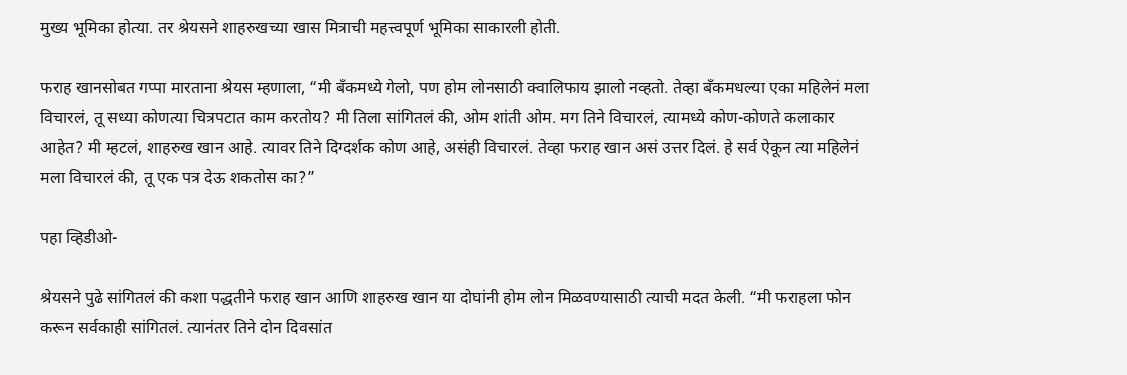मुख्य भूमिका होत्या. तर श्रेयसने शाहरुखच्या खास मित्राची महत्त्वपूर्ण भूमिका साकारली होती.

फराह खानसोबत गप्पा मारताना श्रेयस म्हणाला, “मी बँकमध्ये गेलो, पण होम लोनसाठी क्वालिफाय झालो नव्हतो. तेव्हा बँकमधल्या एका महिलेनं मला विचारलं, तू सध्या कोणत्या चित्रपटात काम करतोय? मी तिला सांगितलं की, ओम शांती ओम. मग तिने विचारलं, त्यामध्ये कोण-कोणते कलाकार आहेत? मी म्हटलं, शाहरुख खान आहे. त्यावर तिने दिग्दर्शक कोण आहे, असंही विचारलं. तेव्हा फराह खान असं उत्तर दिलं. हे सर्व ऐकून त्या महिलेनं मला विचारलं की, तू एक पत्र देऊ शकतोस का?”

पहा व्हिडीओ-

श्रेयसने पुढे सांगितलं की कशा पद्धतीने फराह खान आणि शाहरुख खान या दोघांनी होम लोन मिळवण्यासाठी त्याची मदत केली. “मी फराहला फोन करून सर्वकाही सांगितलं. त्यानंतर तिने दोन दिवसांत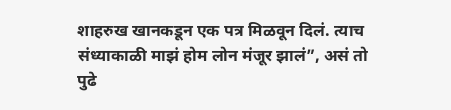शाहरुख खानकडून एक पत्र मिळवून दिलं. त्याच संध्याकाळी माझं होम लोन मंजूर झालं”, असं तो पुढे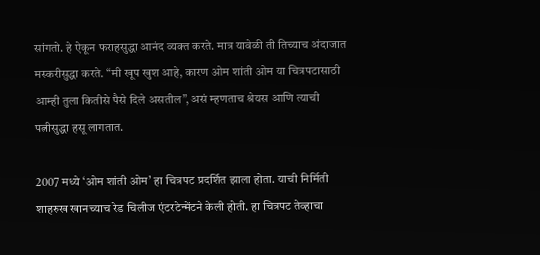सांगतो. हे ऐकून फराहसुद्धा आनंद व्यक्त करते. मात्र यावेळी ती तिच्याच अंदाजात मस्करीसुद्धा करते. “मी खूप खुश आहे, कारण ओम शांती ओम या चित्रपटासाठी आम्ही तुला कितीसे पैसे दिले असतील”, असं म्हणताच श्रेयस आणि त्याची पत्नीसुद्धा हसू लागतात.

2007 मध्ये ‘ओम शांती ओम’ हा चित्रपट प्रदर्शित झाला होता. याची निर्मिती शाहरुख खानच्याच रेड चिलीज एंटरटेन्मेंटने केली होती. हा चित्रपट तेव्हाचा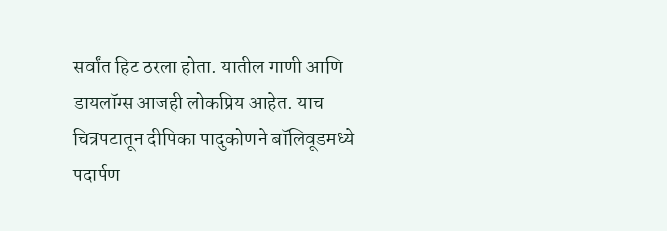सर्वांत हिट ठरला होता. यातील गाणी आणि डायलॉग्स आजही लोकप्रिय आहेत. याच चित्रपटातून दीपिका पादुकोणने बॉलिवूडमध्ये पदार्पण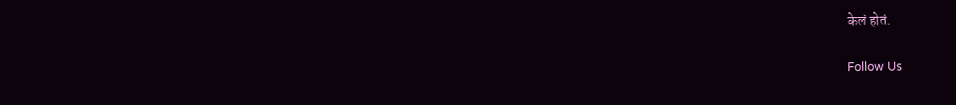केलं होतं.

Follow Us